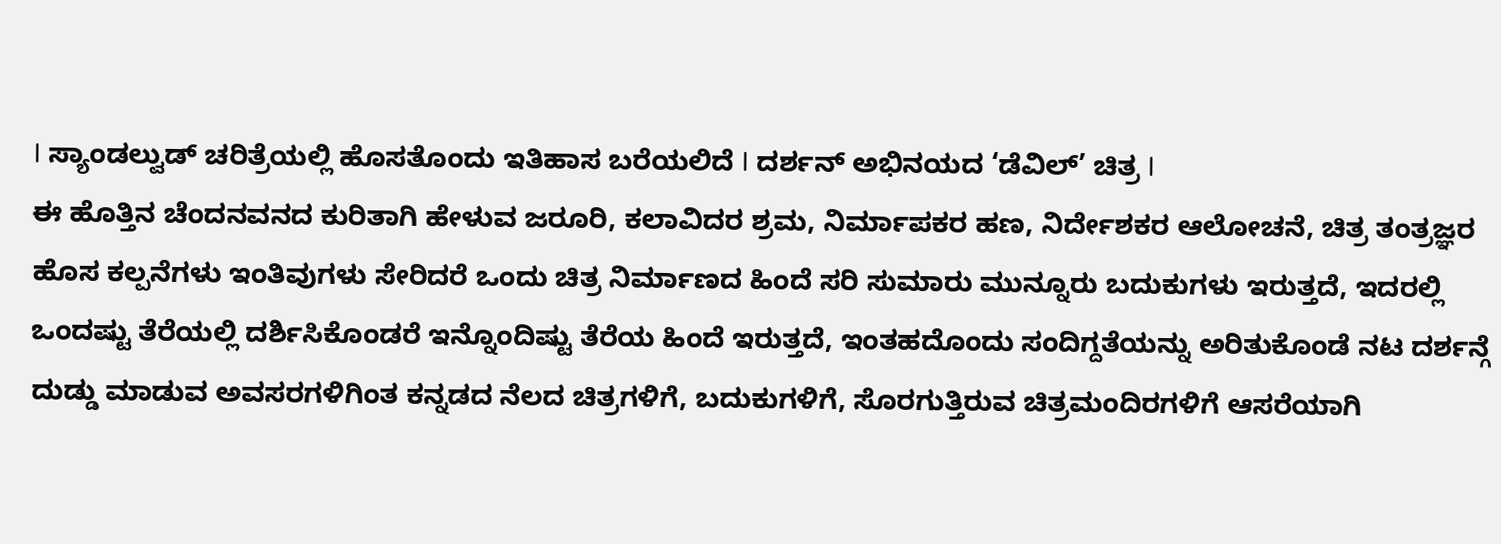I ಸ್ಯಾಂಡಲ್ವುಡ್ ಚರಿತ್ರೆಯಲ್ಲಿ ಹೊಸತೊಂದು ಇತಿಹಾಸ ಬರೆಯಲಿದೆ I ದರ್ಶನ್ ಅಭಿನಯದ ‘ಡೆವಿಲ್’ ಚಿತ್ರ I
ಈ ಹೊತ್ತಿನ ಚೆಂದನವನದ ಕುರಿತಾಗಿ ಹೇಳುವ ಜರೂರಿ, ಕಲಾವಿದರ ಶ್ರಮ, ನಿರ್ಮಾಪಕರ ಹಣ, ನಿರ್ದೇಶಕರ ಆಲೋಚನೆ, ಚಿತ್ರ ತಂತ್ರಜ್ಞರ ಹೊಸ ಕಲ್ಪನೆಗಳು ಇಂತಿವುಗಳು ಸೇರಿದರೆ ಒಂದು ಚಿತ್ರ ನಿರ್ಮಾಣದ ಹಿಂದೆ ಸರಿ ಸುಮಾರು ಮುನ್ನೂರು ಬದುಕುಗಳು ಇರುತ್ತದೆ, ಇದರಲ್ಲಿ ಒಂದಷ್ಟು ತೆರೆಯಲ್ಲಿ ದರ್ಶಿಸಿಕೊಂಡರೆ ಇನ್ನೊಂದಿಷ್ಟು ತೆರೆಯ ಹಿಂದೆ ಇರುತ್ತದೆ, ಇಂತಹದೊಂದು ಸಂದಿಗ್ದತೆಯನ್ನು ಅರಿತುಕೊಂಡೆ ನಟ ದರ್ಶನ್ಗೆ ದುಡ್ಡು ಮಾಡುವ ಅವಸರಗಳಿಗಿಂತ ಕನ್ನಡದ ನೆಲದ ಚಿತ್ರಗಳಿಗೆ, ಬದುಕುಗಳಿಗೆ, ಸೊರಗುತ್ತಿರುವ ಚಿತ್ರಮಂದಿರಗಳಿಗೆ ಆಸರೆಯಾಗಿ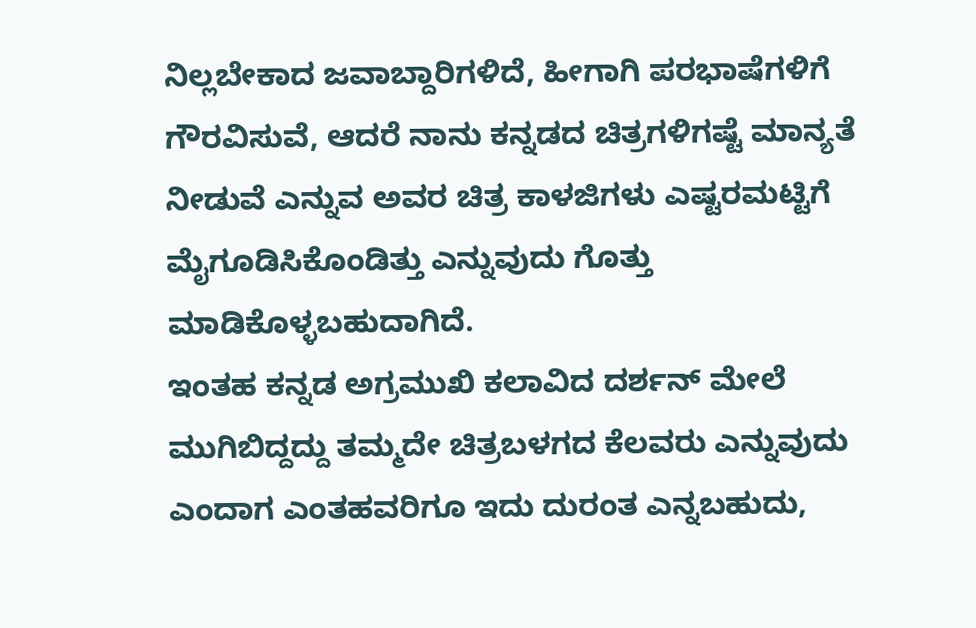ನಿಲ್ಲಬೇಕಾದ ಜವಾಬ್ದಾರಿಗಳಿದೆ, ಹೀಗಾಗಿ ಪರಭಾಷೆಗಳಿಗೆ ಗೌರವಿಸುವೆ, ಆದರೆ ನಾನು ಕನ್ನಡದ ಚಿತ್ರಗಳಿಗಷ್ಟೆ ಮಾನ್ಯತೆ ನೀಡುವೆ ಎನ್ನುವ ಅವರ ಚಿತ್ರ ಕಾಳಜಿಗಳು ಎಷ್ಟರಮಟ್ಟಿಗೆ ಮೈಗೂಡಿಸಿಕೊಂಡಿತ್ತು ಎನ್ನುವುದು ಗೊತ್ತು ಮಾಡಿಕೊಳ್ಳಬಹುದಾಗಿದೆ.
ಇಂತಹ ಕನ್ನಡ ಅಗ್ರಮುಖಿ ಕಲಾವಿದ ದರ್ಶನ್ ಮೇಲೆ ಮುಗಿಬಿದ್ದದ್ದು ತಮ್ಮದೇ ಚಿತ್ರಬಳಗದ ಕೆಲವರು ಎನ್ನುವುದು ಎಂದಾಗ ಎಂತಹವರಿಗೂ ಇದು ದುರಂತ ಎನ್ನಬಹುದು,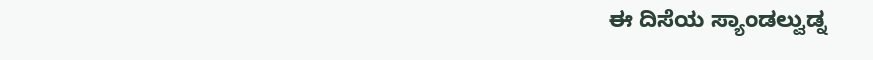ಈ ದಿಸೆಯ ಸ್ಯಾಂಡಲ್ವುಡ್ನ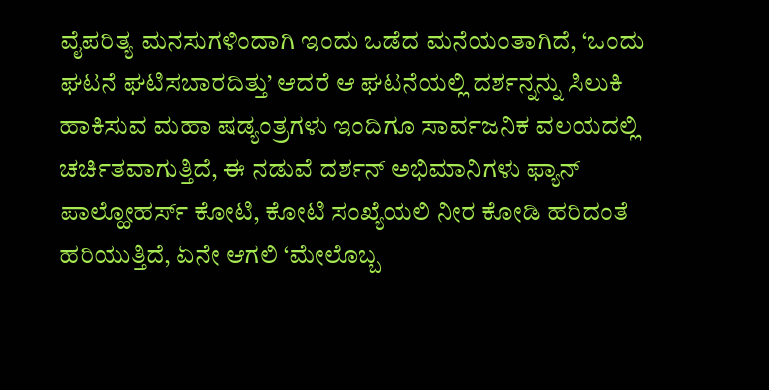ವೈಪರಿತ್ಯ ಮನಸುಗಳಿಂದಾಗಿ ಇಂದು ಒಡೆದ ಮನೆಯಂತಾಗಿದೆ, ‘ಒಂದು ಘಟನೆ ಘಟಿಸಬಾರದಿತ್ತು’ ಆದರೆ ಆ ಘಟನೆಯಲ್ಲಿ ದರ್ಶನ್ನನ್ನು ಸಿಲುಕಿ ಹಾಕಿಸುವ ಮಹಾ ಷಡ್ಯಂತ್ರಗಳು ಇಂದಿಗೂ ಸಾರ್ವಜನಿಕ ವಲಯದಲ್ಲಿ ಚರ್ಚಿತವಾಗುತ್ತಿದೆ, ಈ ನಡುವೆ ದರ್ಶನ್ ಅಭಿಮಾನಿಗಳು ಫ್ಯಾನ್ ಪಾಲ್ಹೋಹರ್ಸ್ ಕೋಟಿ, ಕೋಟಿ ಸಂಖ್ಯೆಯಲಿ ನೀರ ಕೋಡಿ ಹರಿದಂತೆ ಹರಿಯುತ್ತಿದೆ, ಏನೇ ಆಗಲಿ ‘ಮೇಲೊಬ್ಬ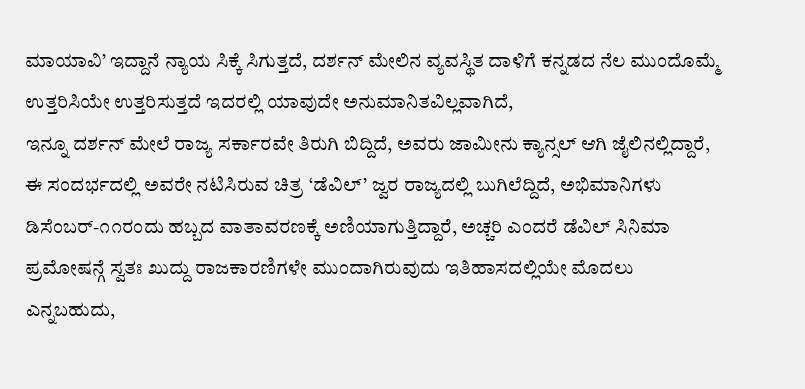ಮಾಯಾವಿ’ ಇದ್ದಾನೆ ನ್ಯಾಯ ಸಿಕ್ಕೆ ಸಿಗುತ್ತದೆ, ದರ್ಶನ್ ಮೇಲಿನ ವ್ಯವಸ್ಥಿತ ದಾಳಿಗೆ ಕನ್ನಡದ ನೆಲ ಮುಂದೊಮ್ಮೆ ಉತ್ತರಿಸಿಯೇ ಉತ್ತರಿಸುತ್ತದೆ ಇದರಲ್ಲಿ ಯಾವುದೇ ಅನುಮಾನಿತವಿಲ್ಲವಾಗಿದೆ,
ಇನ್ನೂ ದರ್ಶನ್ ಮೇಲೆ ರಾಜ್ಯ ಸರ್ಕಾರವೇ ತಿರುಗಿ ಬಿದ್ದಿದೆ, ಅವರು ಜಾಮೀನು ಕ್ಯಾನ್ಸಲ್ ಆಗಿ ಜೈಲಿನಲ್ಲಿದ್ದಾರೆ, ಈ ಸಂದರ್ಭದಲ್ಲಿ ಅವರೇ ನಟಿಸಿರುವ ಚಿತ್ರ ‘ಡೆವಿಲ್’ ಜ್ವರ ರಾಜ್ಯದಲ್ಲಿ ಬುಗಿಲೆದ್ದಿದೆ, ಅಭಿಮಾನಿಗಳು ಡಿಸೆಂಬರ್-೧೧ರಂದು ಹಬ್ಬದ ವಾತಾವರಣಕ್ಕೆ ಅಣಿಯಾಗುತ್ತಿದ್ದಾರೆ, ಅಚ್ಚರಿ ಎಂದರೆ ಡೆವಿಲ್ ಸಿನಿಮಾ ಪ್ರಮೋಷನ್ಗೆ ಸ್ವತಃ ಖುದ್ದು ರಾಜಕಾರಣಿಗಳೇ ಮುಂದಾಗಿರುವುದು ಇತಿಹಾಸದಲ್ಲಿಯೇ ಮೊದಲು ಎನ್ನಬಹುದು,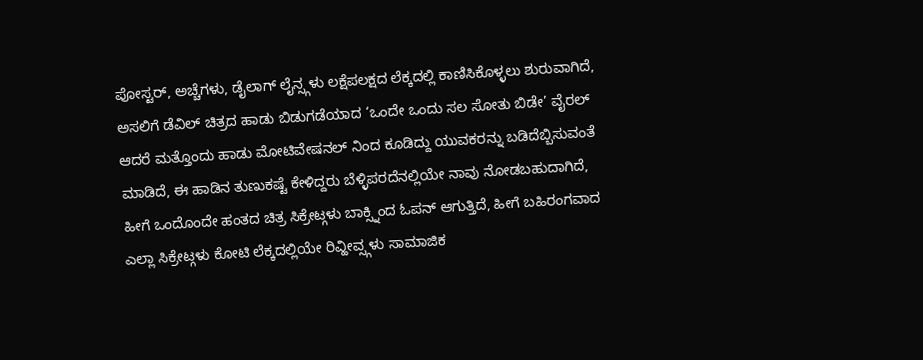ಪೋಸ್ಟರ್, ಅಚ್ಚೆಗಳು, ಡೈಲಾಗ್ ಲೈನ್ಸ್ಗಳು ಲಕ್ಷೆಪಲಕ್ಷದ ಲೆಕ್ಕದಲ್ಲಿ ಕಾಣಿಸಿಕೊಳ್ಳಲು ಶುರುವಾಗಿದೆ, ಅಸಲಿಗೆ ಡೆವಿಲ್ ಚಿತ್ರದ ಹಾಡು ಬಿಡುಗಡೆಯಾದ ‘ಒಂದೇ ಒಂದು ಸಲ ಸೋತು ಬಿಡೇ’ ವೈರಲ್ ಆದರೆ ಮತ್ತೊಂದು ಹಾಡು ಮೋಟಿವೇಷನಲ್ ನಿಂದ ಕೂಡಿದ್ದು ಯುವಕರನ್ನು ಬಡಿದೆಬ್ಬಿಸುವಂತೆ ಮಾಡಿದೆ, ಈ ಹಾಡಿನ ತುಣುಕಷ್ಟೆ ಕೇಳಿದ್ದರು ಬೆಳ್ಳಿಪರದೆನಲ್ಲಿಯೇ ನಾವು ನೋಡಬಹುದಾಗಿದೆ,
ಹೀಗೆ ಒಂದೊಂದೇ ಹಂತದ ಚಿತ್ರ ಸಿಕ್ರೇಟ್ಗಳು ಬಾಕ್ಸ್ನಿಂದ ಓಪನ್ ಆಗುತ್ತಿದೆ, ಹೀಗೆ ಬಹಿರಂಗವಾದ ಎಲ್ಲಾ ಸಿಕ್ರೇಟ್ಗಳು ಕೋಟಿ ಲೆಕ್ಕದಲ್ಲಿಯೇ ರಿವ್ಹೀವ್ಸ್ಗಳು ಸಾಮಾಜಿಕ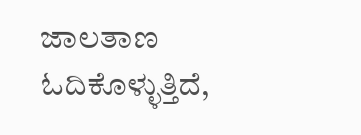ಜಾಲತಾಣ ಓದಿಕೊಳ್ಳುತ್ತಿದೆ,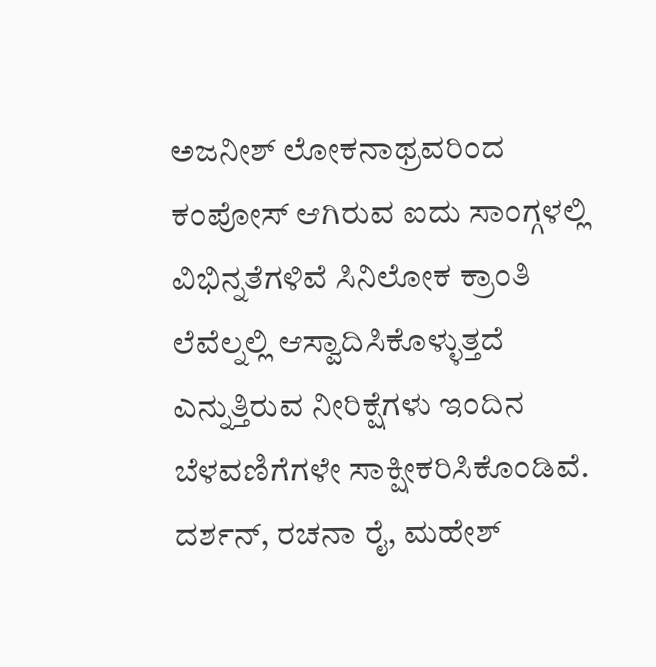ಅಜನೀಶ್ ಲೋಕನಾಥ್ರವರಿಂದ ಕಂಪೋಸ್ ಆಗಿರುವ ಐದು ಸಾಂಗ್ಗಳಲ್ಲಿ ವಿಭಿನ್ನತೆಗಳಿವೆ ಸಿನಿಲೋಕ ಕ್ರಾಂತಿ ಲೆವೆಲ್ನಲ್ಲಿ ಆಸ್ವಾದಿಸಿಕೊಳ್ಳುತ್ತದೆ ಎನ್ನುತ್ತಿರುವ ನೀರಿಕ್ಷೆಗಳು ಇಂದಿನ ಬೆಳವಣಿಗೆಗಳೇ ಸಾಕ್ಷೀಕರಿಸಿಕೊಂಡಿವೆ. ದರ್ಶನ್, ರಚನಾ ರೈ, ಮಹೇಶ್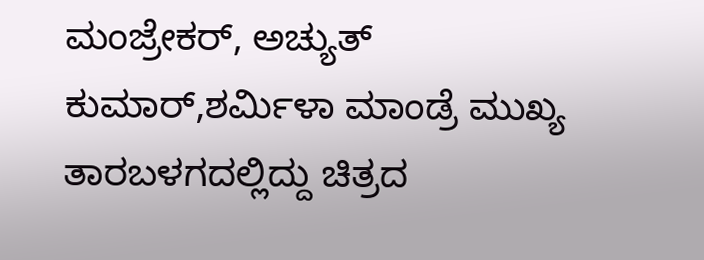ಮಂಜ್ರೇಕರ್, ಅಚ್ಯುತ್ ಕುಮಾರ್,ಶರ್ಮಿಳಾ ಮಾಂಡ್ರೆ ಮುಖ್ಯ ತಾರಬಳಗದಲ್ಲಿದ್ದು ಚಿತ್ರದ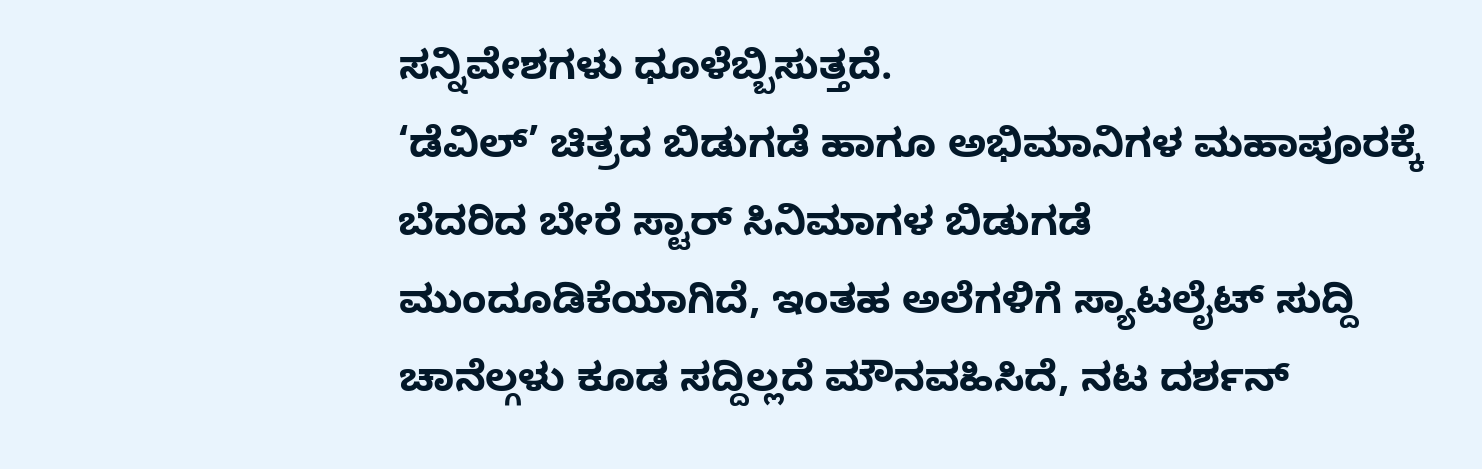ಸನ್ನಿವೇಶಗಳು ಧೂಳೆಬ್ಬಿಸುತ್ತದೆ.
‘ಡೆವಿಲ್’ ಚಿತ್ರದ ಬಿಡುಗಡೆ ಹಾಗೂ ಅಭಿಮಾನಿಗಳ ಮಹಾಪೂರಕ್ಕೆ ಬೆದರಿದ ಬೇರೆ ಸ್ಟಾರ್ ಸಿನಿಮಾಗಳ ಬಿಡುಗಡೆ ಮುಂದೂಡಿಕೆಯಾಗಿದೆ, ಇಂತಹ ಅಲೆಗಳಿಗೆ ಸ್ಯಾಟಲೈಟ್ ಸುದ್ದಿ ಚಾನೆಲ್ಗಳು ಕೂಡ ಸದ್ದಿಲ್ಲದೆ ಮೌನವಹಿಸಿದೆ, ನಟ ದರ್ಶನ್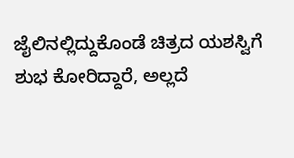ಜೈಲಿನಲ್ಲಿದ್ದುಕೊಂಡೆ ಚಿತ್ರದ ಯಶಸ್ವಿಗೆ ಶುಭ ಕೋರಿದ್ದಾರೆ, ಅಲ್ಲದೆ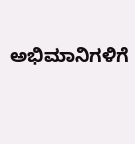ಅಭಿಮಾನಿಗಳಿಗೆ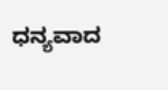ಧನ್ಯವಾದ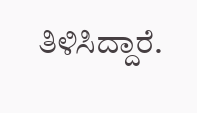ತಿಳಿಸಿದ್ದಾರೆ.